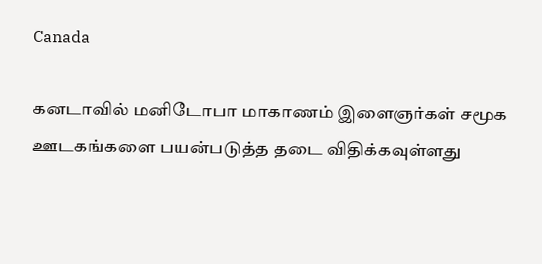Canada

கனடாவில் மனிடோபா மாகாணம் இளைஞர்கள் சமூக ஊடகங்களை பயன்படுத்த தடை விதிக்கவுள்ளது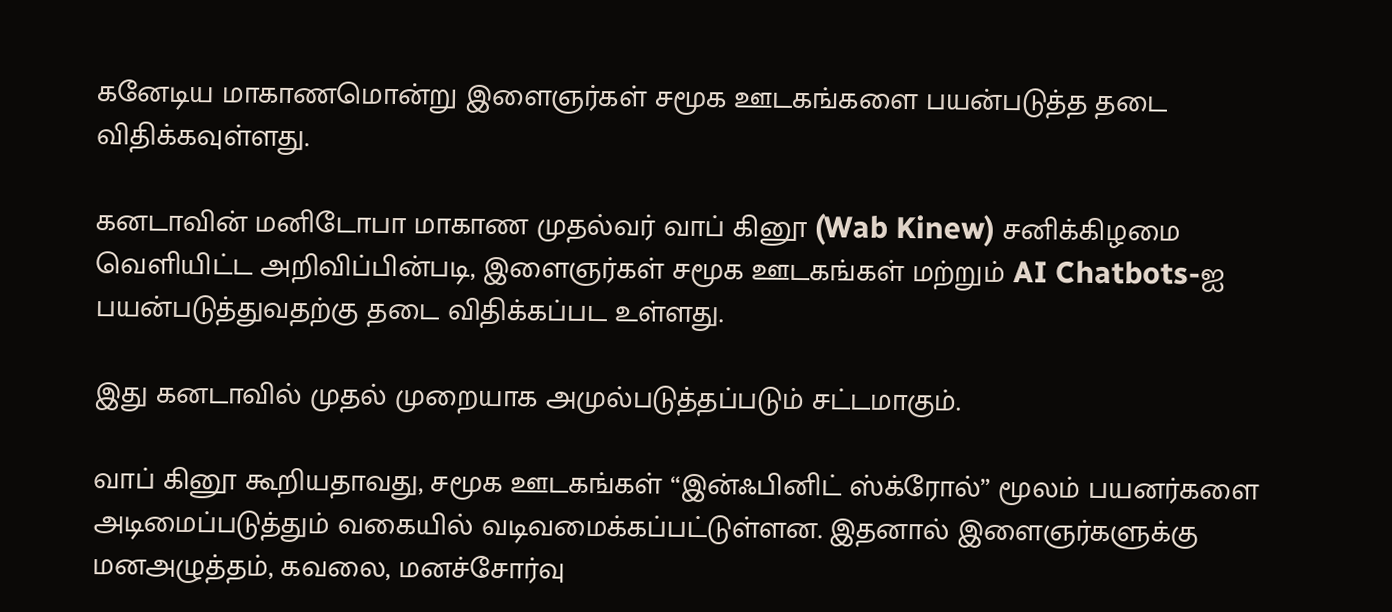கனேடிய மாகாணமொன்று இளைஞர்கள் சமூக ஊடகங்களை பயன்படுத்த தடை விதிக்கவுள்ளது.

கனடாவின் மனிடோபா மாகாண முதல்வர் வாப் கினூ (Wab Kinew) சனிக்கிழமை வெளியிட்ட அறிவிப்பின்படி, இளைஞர்கள் சமூக ஊடகங்கள் மற்றும் AI Chatbots-ஐ பயன்படுத்துவதற்கு தடை விதிக்கப்பட உள்ளது.

இது கனடாவில் முதல் முறையாக அமுல்படுத்தப்படும் சட்டமாகும்.

வாப் கினூ கூறியதாவது, சமூக ஊடகங்கள் “இன்ஃபினிட் ஸ்க்ரோல்” மூலம் பயனர்களை அடிமைப்படுத்தும் வகையில் வடிவமைக்கப்பட்டுள்ளன. இதனால் இளைஞர்களுக்கு மனஅழுத்தம், கவலை, மனச்சோர்வு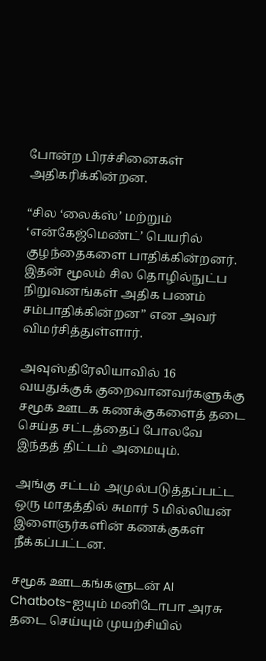போன்ற பிரச்சினைகள் அதிகரிக்கின்றன.

“சில ‘லைக்ஸ்’ மற்றும் ‘என்கேஜ்மெண்ட்’ பெயரில் குழந்தைகளை பாதிக்கின்றனர். இதன் மூலம் சில தொழில்நுட்ப நிறுவனங்கள் அதிக பணம் சம்பாதிக்கின்றன” என அவர் விமர்சித்துள்ளார்.

அவுஸ்திரேலியாவில் 16 வயதுக்குக் குறைவானவர்களுக்கு சமூக ஊடக கணக்குகளைத் தடை செய்த சட்டத்தைப் போலவே இந்தத் திட்டம் அமையும்.

அங்கு சட்டம் அமுல்படுத்தப்பட்ட ஒரு மாதத்தில் சுமார் 5 மில்லியன் இளைஞர்களின் கணக்குகள் நீக்கப்பட்டன.

சமூக ஊடகங்களுடன் AI Chatbots-ஐயும் மனிடோபா அரசு தடை செய்யும் முயற்சியில்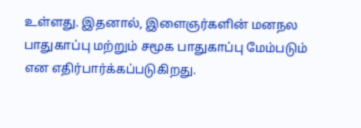உள்ளது. இதனால், இளைஞர்களின் மனநல பாதுகாப்பு மற்றும் சமூக பாதுகாப்பு மேம்படும் என எதிர்பார்க்கப்படுகிறது.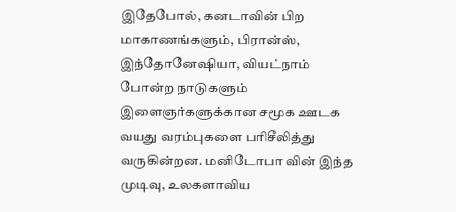இதேபோல், கனடாவின் பிற மாகாணங்களும், பிரான்ஸ், இந்தோனேஷியா, வியட்நாம் போன்ற நாடுகளும் இளைஞர்களுக்கான சமூக ஊடக வயது வரம்புகளை பரிசீலித்து வருகின்றன. மனிடோபா வின் இந்த முடிவு, உலகளாவிய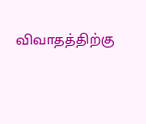விவாதத்திற்கு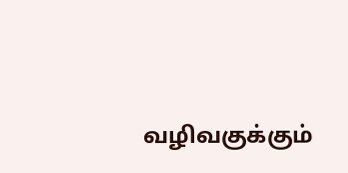வழிவகுக்கும்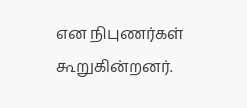என நிபுணர்கள் கூறுகின்றனர்.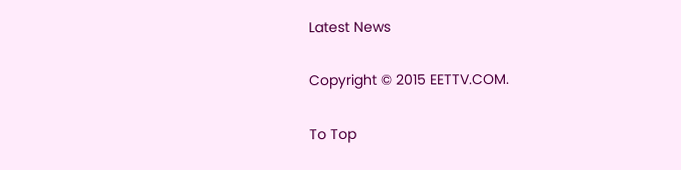Latest News

Copyright © 2015 EETTV.COM.

To Top